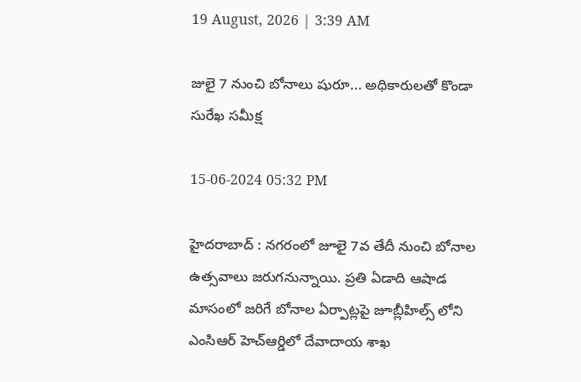19 August, 2026 | 3:39 AM

జులై 7 నుంచి బోనాలు షురూ... అధికారులతో కొండా సురేఖ సమీక్ష

15-06-2024 05:32 PM

హైదరాబాద్ : నగరంలో జూలై 7వ తేదీ నుంచి బోనాల ఉత్సవాలు జరుగనున్నాయి. ప్రతి ఏడాది ఆషాడ మాసంలో జరిగే బోనాల ఏర్పాట్లపై జూబ్లీహిల్స్ లోని ఎంసిఆర్ హెచ్ఆర్డిలో దేవాదాయ శాఖ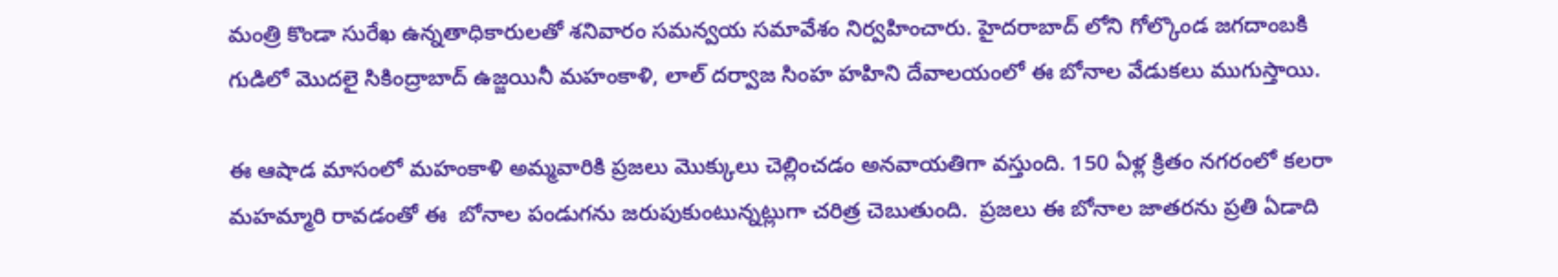మంత్రి కొండా సురేఖ ఉన్నతాధికారులతో శనివారం సమన్వయ సమావేశం నిర్వహించారు. హైదరాబాద్ లోని గోల్కొండ జగదాంబకి గుడిలో మొదలై సికింద్రాబాద్ ఉజ్జయినీ మహంకాళి, లాల్ దర్వాజ సింహ హహిని దేవాలయంలో ఈ బోనాల వేడుకలు ముగుస్తాయి.

ఈ ఆషాడ మాసంలో మహంకాళి అమ్మవారికి ప్రజలు మొక్కులు చెల్లించడం అనవాయతిగా వస్తుంది. 150 ఏళ్ల క్రితం నగరంలో కలరా మహమ్మారి రావడంతో ఈ  బోనాల పండుగను జరుపుకుంటున్నట్లుగా చరిత్ర చెబుతుంది.  ప్రజలు ఈ బోనాల జాతరను ప్రతి ఏడాది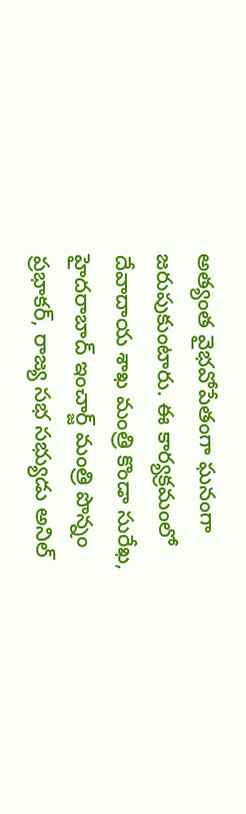అత్యంత వైభవోపేతంగా ఘనంగా జరుపుకుంటారు. ఈ కార్యక్రమంలో దేవాదాయ శాఖ మంత్రి కొండా సురేఖ, హైదరాబాద్ ఇంచార్జ్ మంత్రి పొన్నం ప్రభాకర్, రాజ్య సభ సభ్యుడు అనిల్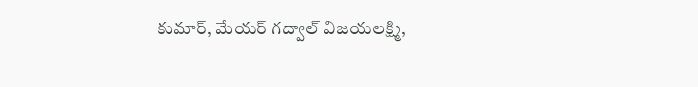కుమార్, మేయర్ గద్వాల్ విజయలక్ష్మి,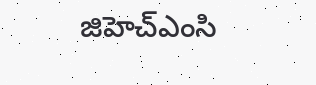జిహెచ్ఎంసి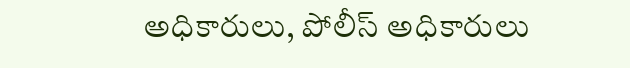అధికారులు, పోలీస్ అధికారులు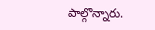పాల్గొన్నారు.